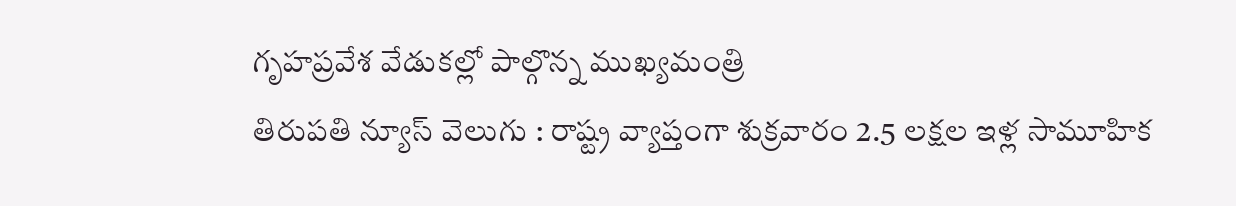గృహప్రవేశ వేడుకల్లో పాల్గొన్న ముఖ్యమంత్రి
తిరుపతి న్యూస్ వెలుగు : రాష్ట్ర వ్యాప్తంగా శుక్రవారం 2.5 లక్షల ఇళ్ల సామూహిక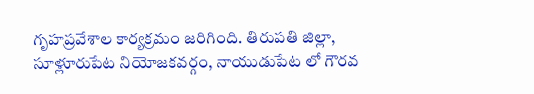గృహప్రవేశాల కార్యక్రమం జరిగింది. తిరుపతి జిల్లా, సూళ్లూరుపేట నియోజకవర్గం, నాయుడుపేట లో గౌరవ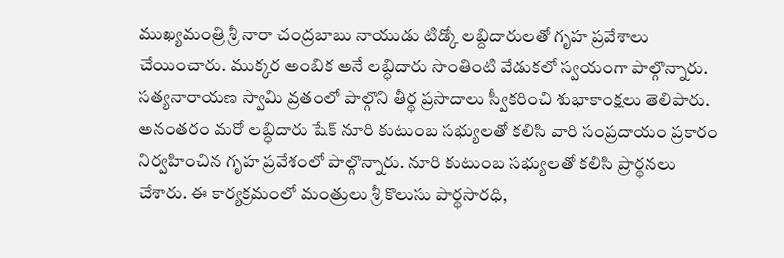ముఖ్యమంత్రి శ్రీ నారా చంద్రబాబు నాయుడు టిడ్కో లబ్దిదారులతో గృహ ప్రవేశాలు చేయించారు. ముక్కర అంబిక అనే లబ్ధిదారు సొంతింటి వేడుకలో స్వయంగా పాల్గొన్నారు. సత్యనారాయణ స్వామి వ్రతంలో పాల్గొని తీర్థ ప్రసాదాలు స్వీకరించి శుభాకాంక్షలు తెలిపారు. అనంతరం మరో లబ్ధిదారు షేక్ నూరి కుటుంబ సభ్యులతో కలిసి వారి సంప్రదాయం ప్రకారం నిర్వహించిన గృహ ప్రవేశంలో పాల్గొన్నారు. నూరి కుటుంబ సభ్యులతో కలిసి ప్రార్థనలు చేశారు. ఈ కార్యక్రమంలో మంత్రులు శ్రీ కొలుసు పార్థసారధి,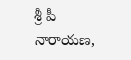శ్రీ పీ నారాయణ,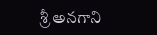శ్రీ అనగాని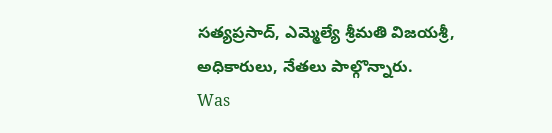సత్యప్రసాద్, ఎమ్మెల్యే శ్రీమతి విజయశ్రీ, అధికారులు, నేతలు పాల్గొన్నారు.
Was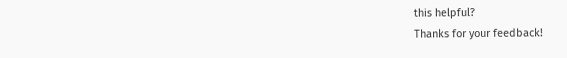this helpful?
Thanks for your feedback!